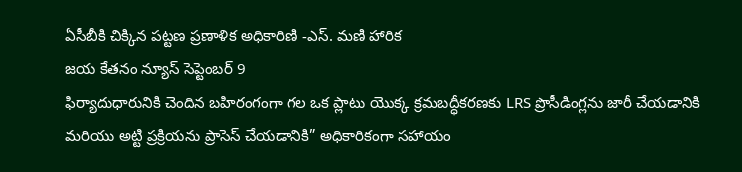ఏసీబీకి చిక్కిన పట్టణ ప్రణాళిక అధికారిణి -ఎస్. మణి హారిక
జయ కేతనం న్యూస్ సెప్టెంబర్ 9
ఫిర్యాదుధారునికి చెందిన బహిరంగంగా గల ఒక ప్లాటు యొక్క క్రమబద్ధీకరణకు LRS ప్రొసీడింగ్లను జారీ చేయడానికి మరియు అట్టి ప్రక్రియను ప్రాసెస్ చేయడానికి” అధికారికంగా సహాయం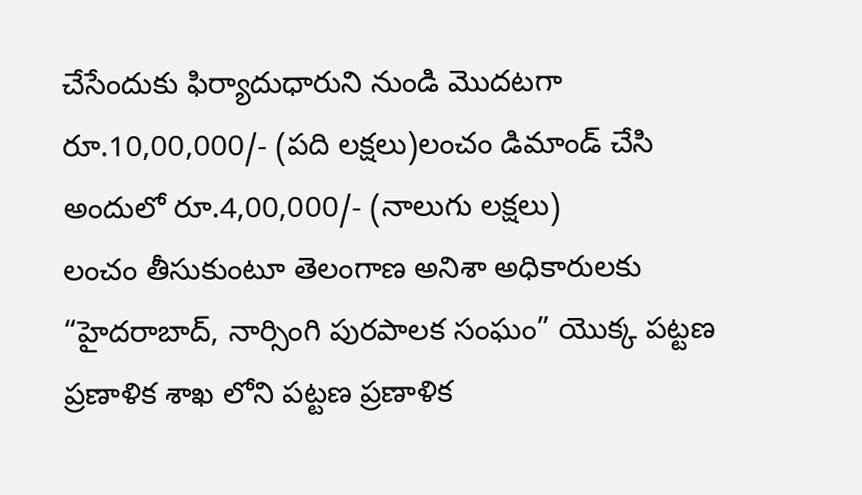చేసేందుకు ఫిర్యాదుధారుని నుండి మొదటగా రూ.10,00,000/- (పది లక్షలు)లంచం డిమాండ్ చేసి అందులో రూ.4,00,000/- (నాలుగు లక్షలు)
లంచం తీసుకుంటూ తెలంగాణ అనిశా అధికారులకు “హైదరాబాద్, నార్సింగి పురపాలక సంఘం” యొక్క పట్టణ ప్రణాళిక శాఖ లోని పట్టణ ప్రణాళిక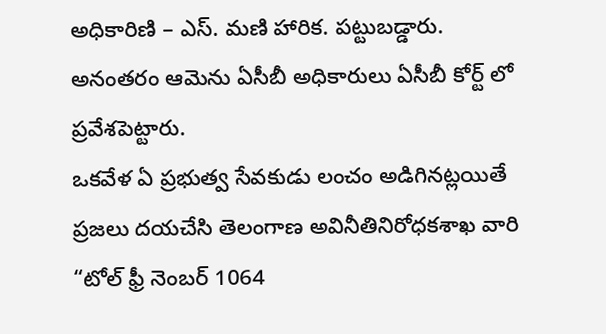అధికారిణి – ఎస్. మణి హారిక. పట్టుబడ్డారు. అనంతరం ఆమెను ఏసీబీ అధికారులు ఏసీబీ కోర్ట్ లో ప్రవేశపెట్టారు.
ఒకవేళ ఏ ప్రభుత్వ సేవకుడు లంచం అడిగినట్లయితే ప్రజలు దయచేసి తెలంగాణ అవినీతినిరోధకశాఖ వారి “టోల్ ఫ్రీ నెంబర్ 1064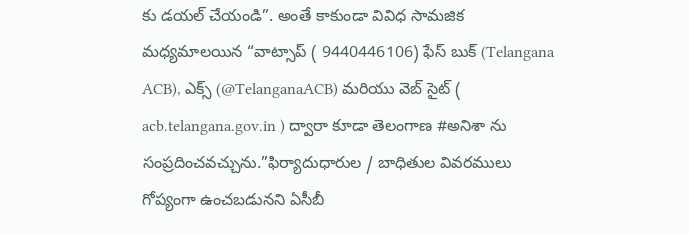కు డయల్ చేయండి”. అంతే కాకుండా వివిధ సామజిక మధ్యమాలయిన “వాట్సాప్ ( 9440446106) ఫేస్ బుక్ (Telangana ACB), ఎక్స్ (@TelanganaACB) మరియు వెబ్ సైట్ ( acb.telangana.gov.in ) ద్వారా కూడా తెలంగాణ #అనిశా ను సంప్రదించవచ్చును.”ఫిర్యాదుధారుల / బాధితుల వివరములు గోప్యంగా ఉంచబడునని ఏసీబీ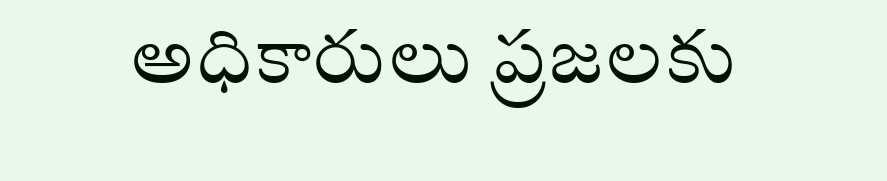అధికారులు ప్రజలకు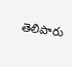తెలిపారు